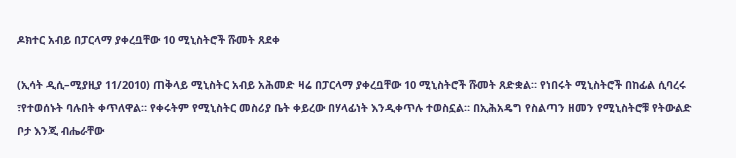ዶክተር አብይ በፓርላማ ያቀረቧቸው 10 ሚኒስትሮች ሹመት ጸደቀ

(ኢሳት ዲሲ–ሚያዚያ 11/2010) ጠቅላይ ሚኒስትር አብይ አሕመድ ዛሬ በፓርላማ ያቀረቧቸው 10 ሚኒስትሮች ሹመት ጸድቋል። የነበሩት ሚኒስትሮች በከፊል ሲባረሩ ፣የተወሰኑት ባሉበት ቀጥለዋል። የቀሩትም የሚኒስትር መስሪያ ቤት ቀይረው በሃላፊነት እንዲቀጥሉ ተወስኗል። በኢሕአዴግ የስልጣን ዘመን የሚኒስትሮቹ የትውልድ ቦታ እንጂ ብሔራቸው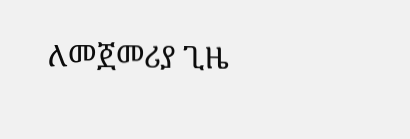ለመጀመሪያ ጊዜ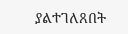ያልተገለጸበት